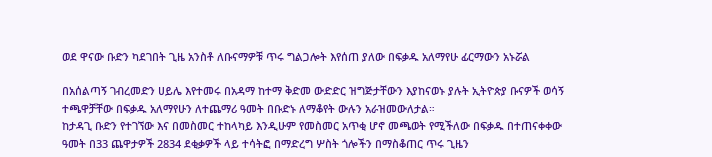ወደ ዋናው ቡድን ካደገበት ጊዜ አንስቶ ለቡናማዎቹ ጥሩ ግልጋሎት እየሰጠ ያለው በፍቃዱ አለማየሁ ፊርማውን አኑሯል

በአሰልጣኝ ገብረመድን ሀይሌ እየተመሩ በአዳማ ከተማ ቅድመ ውድድር ዝግጅታቸውን እያከናወኑ ያሉት ኢትዮጵያ ቡናዎች ወሳኝ ተጫዋቻቸው በፍቃዱ አለማየሁን ለተጨማሪ ዓመት በቡድኑ ለማቆየት ውሉን አራዝመውለታል።
ከታዳጊ ቡድን የተገኘው እና በመስመር ተከላካይ እንዲሁም የመስመር አጥቂ ሆኖ መጫወት የሚችለው በፍቃዱ በተጠናቀቀው ዓመት በ33 ጨዋታዎች 2834 ደቂቃዎች ላይ ተሳትፎ በማድረግ ሦስት ጎሎችን በማስቆጠር ጥሩ ጊዜን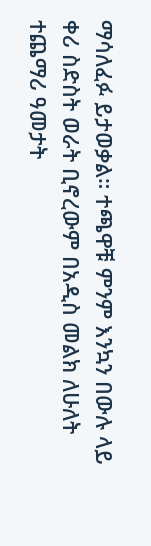ማሳለፈፉ ይታወቃል። ተጫዋቹ ምንም እንኳን በውሉ ላይ ቀሪ ስድስት ወራት ቢኖረውም በአዲስ መልክ ለሁለት ተጨማሪ ዓመታት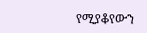የሚያቆየውን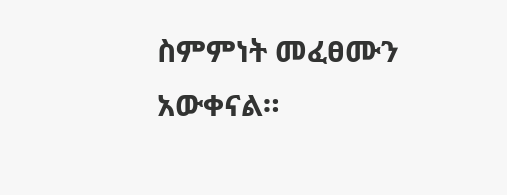ስምምነት መፈፀሙን አውቀናል።